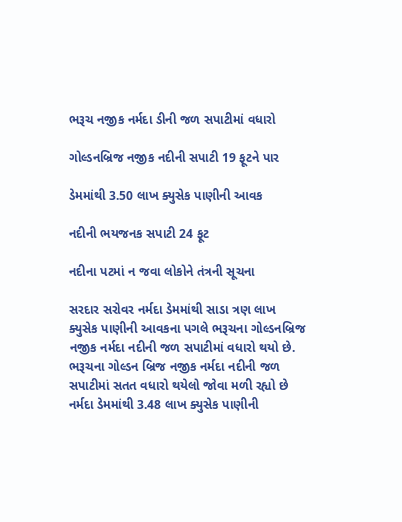ભરૂચ નજીક નર્મદા ડીની જળ સપાટીમાં વધારો

ગોલ્ડનબ્રિજ નજીક નદીની સપાટી 19 ફૂટને પાર

ડેમમાંથી 3.50 લાખ ક્યુસેક પાણીની આવક

નદીની ભયજનક સપાટી 24 ફૂટ

નદીના પટમાં ન જવા લોકોને તંત્રની સૂચના

સરદાર સરોવર નર્મદા ડેમમાંથી સાડા ત્રણ લાખ ક્યુસેક પાણીની આવકના પગલે ભરૂચના ગોલ્ડનબ્રિજ નજીક નર્મદા નદીની જળ સપાટીમાં વધારો થયો છે. ભરૂચના ગોલ્ડન બ્રિજ નજીક નર્મદા નદીની જળ સપાટીમાં સતત વધારો થયેલો જોવા મળી રહ્યો છે નર્મદા ડેમમાંથી 3.48 લાખ ક્યુસેક પાણીની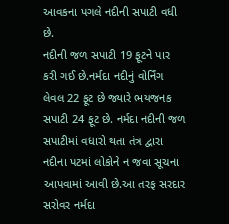આવકના પગલે નદીની સપાટી વધી છે.
નદીની જળ સપાટી 19 ફૂટને પાર કરી ગઈ છે.નર્મદા નદીનું વોર્નિંગ લેવલ 22 ફૂટ છે જ્યારે ભયજનક સપાટી 24 ફૂટ છે. નર્મદા નદીની જળ સપાટીમાં વધારો થતા તંત્ર દ્વારા નદીના પટમાં લોકોને ન જવા સૂચના આપવામાં આવી છે.આ તરફ સરદાર સરોવર નર્મદા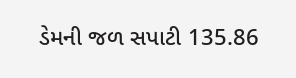ડેમની જળ સપાટી 135.86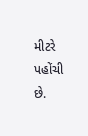મીટરે પહોંચી છે.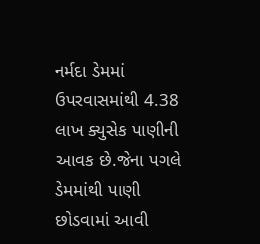નર્મદા ડેમમાં ઉપરવાસમાંથી 4.38 લાખ ક્યુસેક પાણીની આવક છે.જેના પગલે ડેમમાંથી પાણી છોડવામાં આવી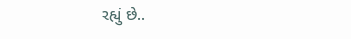રહ્યું છે..